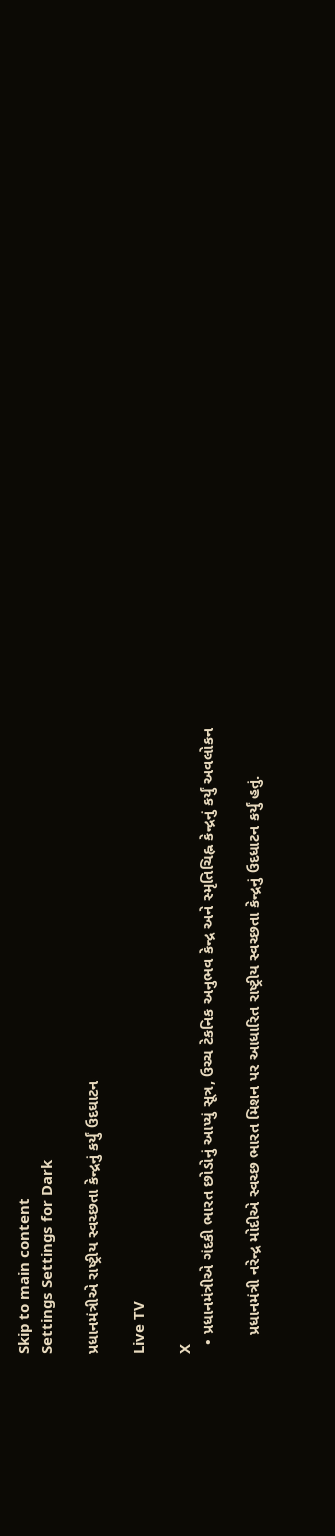Skip to main content
Settings Settings for Dark

પ્રધાનમંત્રીએ રાષ્ટ્રીય સ્વચ્છતા કેન્દ્રનું કર્યું ઉદઘાટન

Live TV

X
  • પ્રધાનમંત્રીએ ગંદકી ભારત છોડોનું આપ્યું સૂત્ર, ઉચ્ચ ટેકનિક અનુભવ કેન્દ્ર અને સ્મૃતિચિહ્ન કેન્દ્રનું કર્યું અવલોકન

    પ્રધાનમંત્રી નરેન્દ્ર મોદીએ સ્વચ્છ ભારત મિશન પર આધારિત રાષ્ટ્રીય સ્વચ્છતા કેન્દ્રનું ઉદધાટન કર્યું હતું.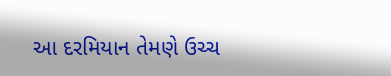આ દરમિયાન તેમણે ઉચ્ચ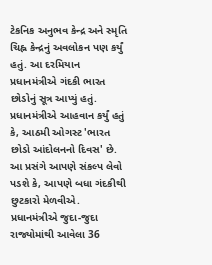ટેકનિક અનુભવ કેન્દ્ર અને સ્મૃતિ ચિહ્ન કેન્દ્રનું અવલોકન પણ કર્યું હતું. આ દરમિયાન પ્રધાનમંત્રીએ ગંદકી ભારત છોડોનું સૂત્ર આપ્યું હતું. પ્રધાનમંત્રીએ આહવાન કર્યું હતું કે, આઠમી ઓગસ્ટ 'ભારત છોડો આંદોલનનો દિવસ' છે. આ પ્રસંગે આપણે સંકલ્પ લેવો પડશે કે, આપણે બધા ગંદકીથી છુટકારો મેળવીએ. પ્રધાનમંત્રીએ જુદા-જુદા રાજ્યોમાંથી આવેલા 36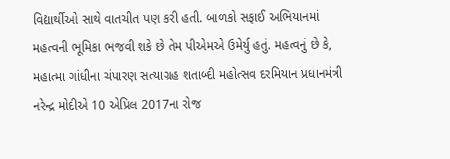વિદ્યાર્થીઓ સાથે વાતચીત પણ કરી હતી. બાળકો સફાઈ અભિયાનમાં મહત્વની ભૂમિકા ભજવી શકે છે તેમ પીએમએ ઉમેર્યુ હતું. મહત્વનું છે કે, મહાત્મા ગાંધીના ચંપારણ સત્યાગ્રહ શતાબ્દી મહોત્સવ દરમિયાન પ્રધાનમંત્રી નરેન્દ્ર મોદીએ 10 એપ્રિલ 2017ના રોજ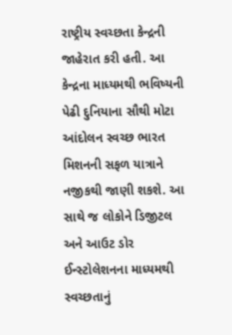રાષ્ટ્રીય સ્વચ્છતા કેન્દ્રની જાહેરાત કરી હતી. આ કેન્દ્રના માધ્યમથી ભવિષ્યની પેઢી દુનિયાના સૌથી મોટા આંદોલન સ્વચ્છ ભારત મિશનની સફળ યાત્રાને નજીકથી જાણી શકશે. આ સાથે જ લોકોને ડિજીટલ અને આઉટ ડોર ઈન્સ્ટોલેશનના માધ્યમથી સ્વચ્છતાનું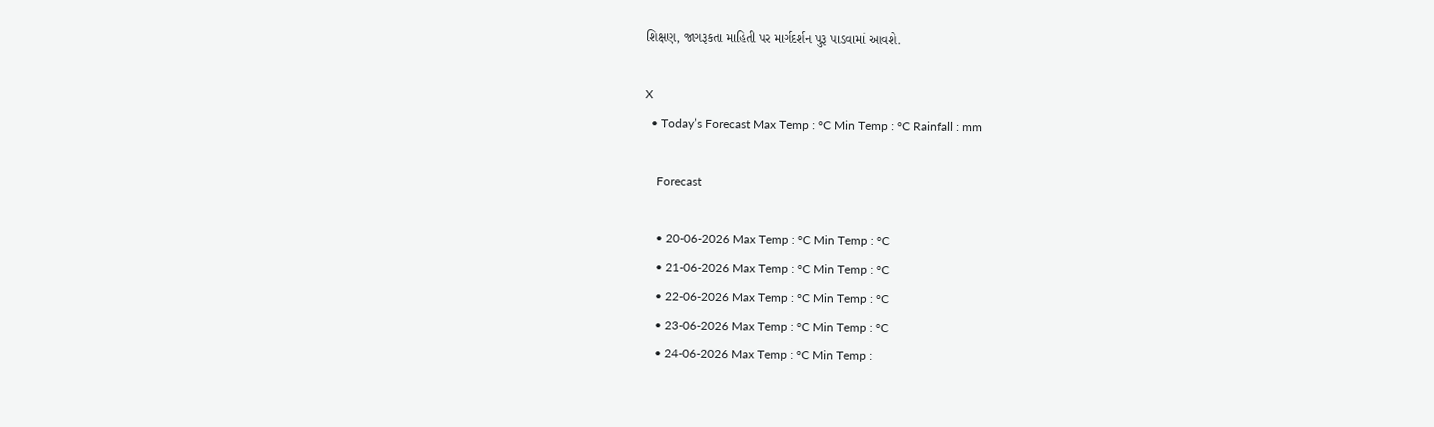શિક્ષણ, જાગરૂકતા માહિતી પર માર્ગદર્શન પુરૂ પાડવામાં આવશે.

X
  • Today’s Forecast Max Temp : °C Min Temp : °C Rainfall : mm

    Forecast

    • 20-06-2026 Max Temp : °C Min Temp : °C
    • 21-06-2026 Max Temp : °C Min Temp : °C
    • 22-06-2026 Max Temp : °C Min Temp : °C
    • 23-06-2026 Max Temp : °C Min Temp : °C
    • 24-06-2026 Max Temp : °C Min Temp :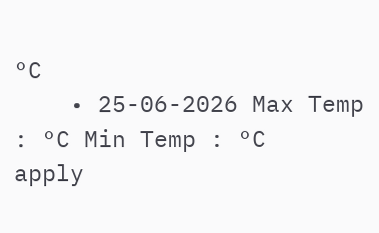°C
    • 25-06-2026 Max Temp : °C Min Temp : °C
apply